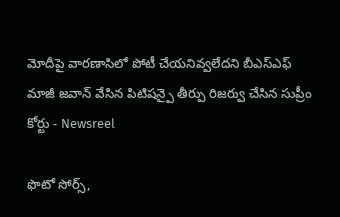మోదీపై వారణాసిలో పోటీ చేయనివ్వలేదని బీఎస్ఎఫ్ మాజీ జవాన్ వేసిన పిటిషన్పై తీర్పు రిజర్వు చేసిన సుప్రీం కోర్టు - Newsreel

ఫొటో సోర్స్,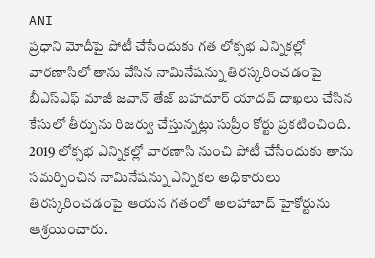ANI
ప్రధాని మోదీపై పోటీ చేసేందుకు గత లోక్సభ ఎన్నికల్లో వారణాసిలో తాను వేసిన నామినేషన్ను తిరస్కరించడంపై బీఎస్ఎఫ్ మాజీ జవాన్ తేజ్ బహదూర్ యాదవ్ దాఖలు చేసిన కేసులో తీర్పును రిజర్వు చేస్తున్నట్లు సుప్రీం కోర్టు ప్రకటించింది.
2019 లోక్సభ ఎన్నికల్లో వారణాసి నుంచి పోటీ చేసేందుకు తాను సమర్పించిన నామినేషన్ను ఎన్నికల అధికారులు తిరస్కరించడంపై ఆయన గతంలో అలహాబాద్ హైకోర్టును ఆశ్రయించారు.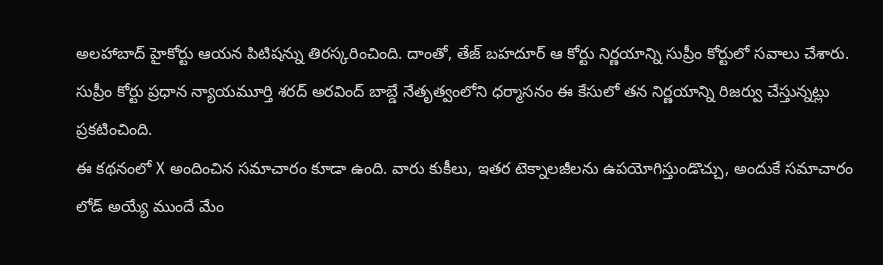అలహాబాద్ హైకోర్టు ఆయన పిటిషన్ను తిరస్కరించింది. దాంతో, తేజ్ బహదూర్ ఆ కోర్టు నిర్ణయాన్ని సుప్రీం కోర్టులో సవాలు చేశారు.
సుప్రీం కోర్టు ప్రధాన న్యాయమూర్తి శరద్ అరవింద్ బాబ్డే నేతృత్వంలోని ధర్మాసనం ఈ కేసులో తన నిర్ణయాన్ని రిజర్వు చేస్తున్నట్లు ప్రకటించింది.
ఈ కథనంలో X అందించిన సమాచారం కూడా ఉంది. వారు కుకీలు, ఇతర టెక్నాలజీలను ఉపయోగిస్తుండొచ్చు, అందుకే సమాచారం లోడ్ అయ్యే ముందే మేం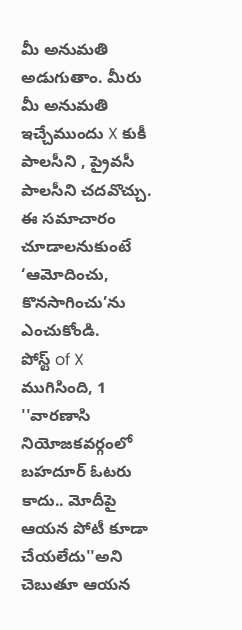మీ అనుమతి అడుగుతాం. మీరు మీ అనుమతి ఇచ్చేముందు X కుకీ పాలసీని , ప్రైవసీ పాలసీని చదవొచ్చు. ఈ సమాచారం చూడాలనుకుంటే ‘ఆమోదించు, కొనసాగించు’ను ఎంచుకోండి.
పోస్ట్ of X ముగిసింది, 1
''వారణాసి నియోజకవర్గంలో బహదూర్ ఓటరు కాదు.. మోదీపై ఆయన పోటీ కూడా చేయలేదు''అని చెబుతూ ఆయన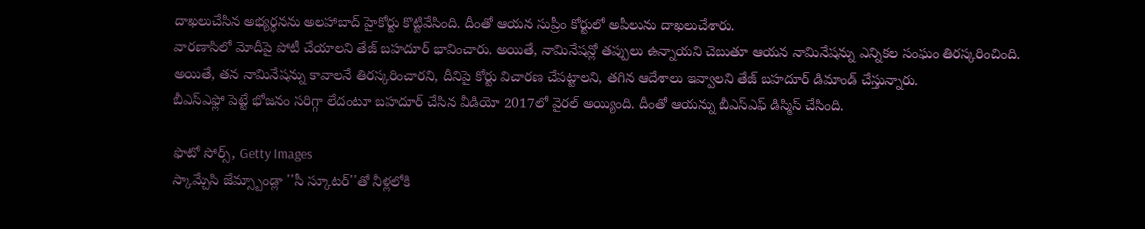దాఖలుచేసిన అభ్యర్థనను అలహాబాద్ హైకోర్టు కొట్టివేసింది. దీంతో ఆయన సుప్రీం కోర్టులో అపీలును దాఖలుచేశారు.
వారణాసిలో మోదీపై పోటీ చేయాలని తేజ్ బహదూర్ భావించారు. అయితే, నామినేషన్లో తప్పులు ఉన్నాయని చెబుతూ ఆయన నామినేషన్ను ఎన్నికల సంఘం తిరస్కరించింది.
అయితే, తన నామినేషన్ను కావాలనే తిరస్కరించారని, దీనిపై కోర్టు విచారణ చేపట్టాలని, తగిన ఆదేశాలు ఇవ్వాలని తేజ్ బహదూర్ డిమాండ్ చేస్తున్నారు.
బీఎస్ఎఫ్లో పెట్టే భోజనం సరిగ్గా లేదంటూ బహదూర్ చేసిన వీడియో 2017లో వైరల్ అయ్యింది. దీంతో ఆయన్ను బీఎస్ఎఫ్ డిస్మిస్ చేసింది.

ఫొటో సోర్స్, Getty Images
స్కామ్చేసి జేమ్స్బాండ్లా ''సీ స్కూటర్''తో నీళ్లలోకి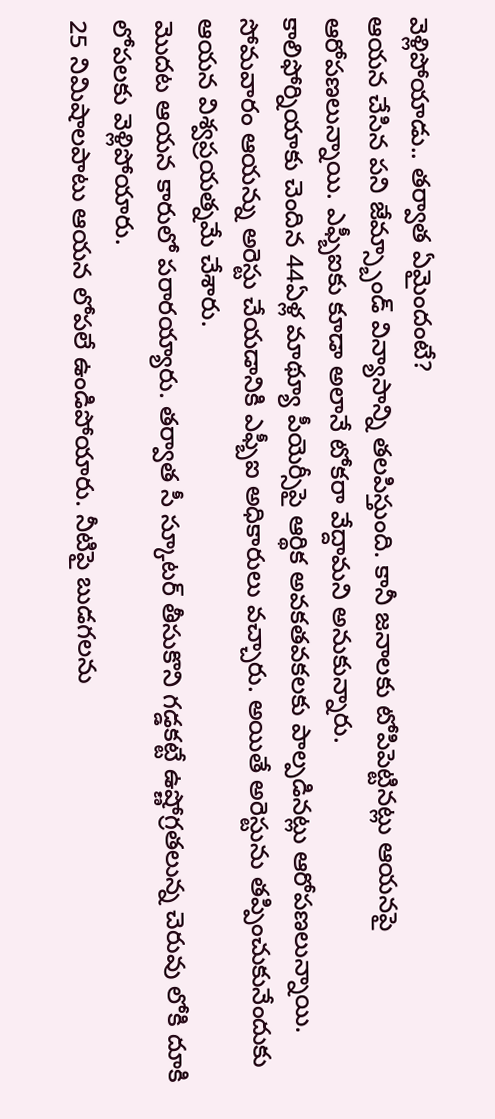వెళ్లిపోయాడు.. తర్వాత ఏమైందంటే?
ఆయన చేసిన పని జేమ్స్బాండ్ విన్యాసాన్ని తలపిస్తుంది. కానీ జనాలకు టోపిపెట్టినట్లు ఆయనపై ఆరోపణలున్నాయి. ఎఫ్బీఐకు కూడా అలానే టోకరా వేద్దామని అనుకున్నారు.
కాలిఫోర్నియాకు చెందిన 44ఏళ్ల మాథ్యూ పీయెర్సీపై ఆర్థిక అవకతవకలకు పాల్పడినట్లు ఆరోపణలున్నాయి. సోమవారం ఆయన్ను అరెస్టు చేయడానికి ఎఫ్బీఐ అధికారులు వచ్చారు. అయితే అరెస్టును తప్పించుకునేందుకు ఆయన విశ్వప్రయత్నమే చేశారు.
మొదట ఆయన కారులో పరారయ్యారు. తర్వాత సీ స్కూటర్ తీసుకొని గడ్డకట్టే ఉష్ణోగ్రతలున్న చెరువు లోకి దూకి లోపలకు వెళ్లిపోయారు.
25 నిమిషాలపాటు ఆయన లోపలే ఉండిపోయారు. నీటిపై బుడగలను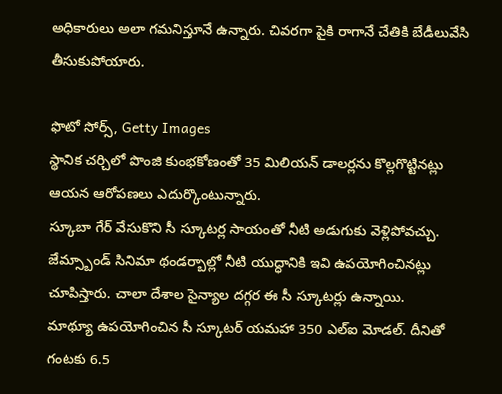అధికారులు అలా గమనిస్తూనే ఉన్నారు. చివరగా పైకి రాగానే చేతికి బేడీలువేసి తీసుకుపోయారు.

ఫొటో సోర్స్, Getty Images
స్థానిక చర్చిలో పొంజి కుంభకోణంతో 35 మిలియన్ డాలర్లను కొల్లగొట్టినట్లు ఆయన ఆరోపణలు ఎదుర్కొంటున్నారు.
స్కూబా గేర్ వేసుకొని సీ స్కూటర్ల సాయంతో నీటి అడుగుకు వెళ్లిపోవచ్చు. జేమ్స్బాండ్ సినిమా థండర్బాల్లో నీటి యుద్ధానికి ఇవి ఉపయోగించినట్లు చూపిస్తారు. చాలా దేశాల సైన్యాల దగ్గర ఈ సీ స్కూటర్లు ఉన్నాయి.
మాథ్యూ ఉపయోగించిన సీ స్కూటర్ యమహా 350 ఎల్ఐ మోడల్. దీనితో గంటకు 6.5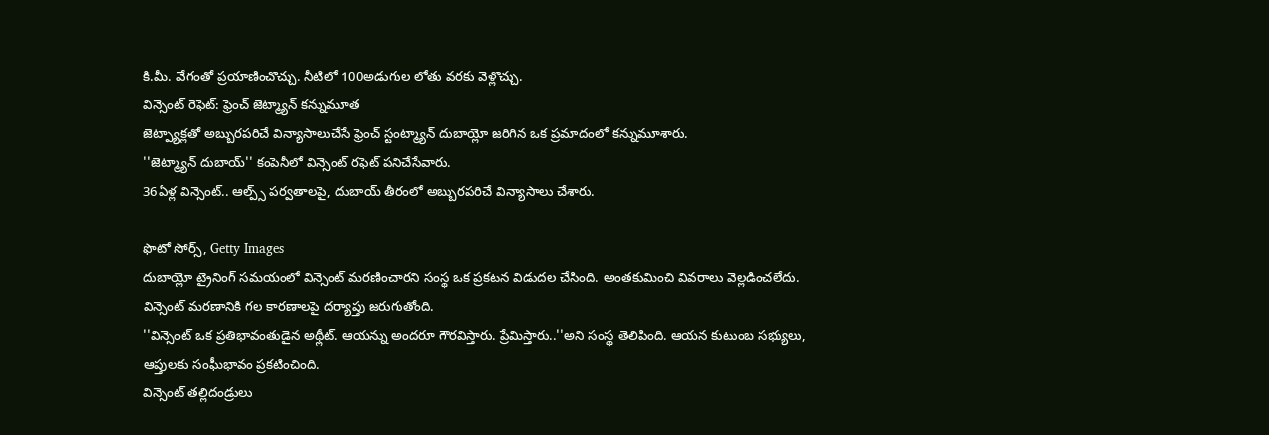కి.మీ. వేగంతో ప్రయాణించొచ్చు. నీటిలో 100అడుగుల లోతు వరకు వెళ్లొచ్చు.
విన్సెంట్ రెఫెట్: ఫ్రెంచ్ జెట్మ్యాన్ కన్నుమూత
జెట్ప్యాక్లతో అబ్బురపరిచే విన్యాసాలుచేసే ఫ్రెంచ్ స్టంట్మ్యాన్ దుబాయ్లో జరిగిన ఒక ప్రమాదంలో కన్నుమూశారు.
''జెట్మ్యాన్ దుబాయ్'' కంపెనీలో విన్సెంట్ రఫెట్ పనిచేసేవారు.
36ఏళ్ల విన్సెంట్.. ఆల్ప్స్ పర్వతాలపై, దుబాయ్ తీరంలో అబ్బురపరిచే విన్యాసాలు చేశారు.

ఫొటో సోర్స్, Getty Images
దుబాయ్లో ట్రైనింగ్ సమయంలో విన్సెంట్ మరణించారని సంస్థ ఒక ప్రకటన విడుదల చేసింది. అంతకుమించి వివరాలు వెల్లడించలేదు. విన్సెంట్ మరణానికి గల కారణాలపై దర్యాప్తు జరుగుతోంది.
''విన్సెంట్ ఒక ప్రతిభావంతుడైన అథ్లీట్. ఆయన్ను అందరూ గౌరవిస్తారు. ప్రేమిస్తారు..''అని సంస్థ తెలిపింది. ఆయన కుటుంబ సభ్యులు, ఆప్తులకు సంఘీభావం ప్రకటించింది.
విన్సెంట్ తల్లిదండ్రులు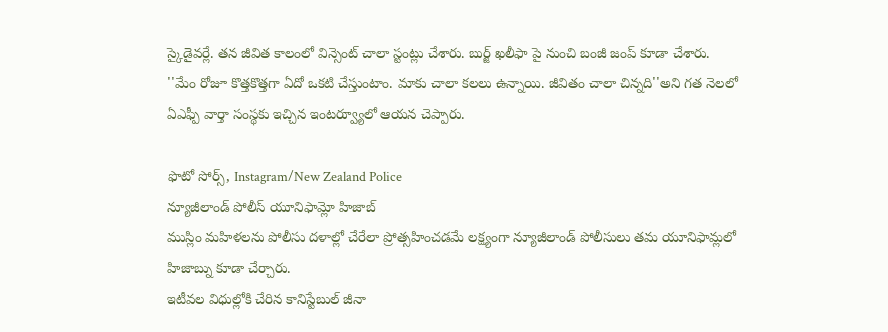స్కైడైవర్లే. తన జీవిత కాలంలో విన్సెంట్ చాలా స్టంట్లు చేశారు. బుర్జ్ ఖలీఫా పై నుంచి బంజీ జంప్ కూడా చేశారు.
''మేం రోజూ కొత్తకొత్తగా ఏదో ఒకటి చేస్తుంటాం. మాకు చాలా కలలు ఉన్నాయి. జీవితం చాలా చిన్నది''అని గత నెలలో ఏఎఫ్పీ వార్తా సంస్థకు ఇచ్చిన ఇంటర్వ్యూలో ఆయన చెప్పారు.

ఫొటో సోర్స్, Instagram/New Zealand Police
న్యూజీలాండ్ పోలీస్ యూనిఫామ్లో హిజాబ్
ముస్లిం మహిళలను పోలీసు దళాల్లో చేరేలా ప్రోత్సహించడమే లక్ష్యంగా న్యూజీలాండ్ పోలీసులు తమ యూనిఫామ్లలో హిజాబ్ను కూడా చేర్చారు.
ఇటీవల విధుల్లోకి చేరిన కానిస్టేబుల్ జీనా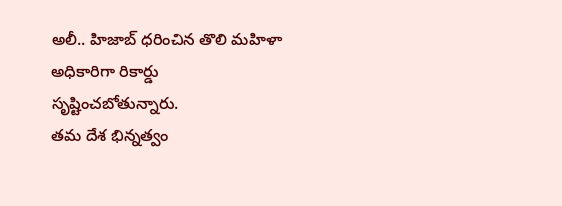అలీ.. హిజాబ్ ధరించిన తొలి మహిళా అధికారిగా రికార్డు సృష్టించబోతున్నారు.
తమ దేశ భిన్నత్వం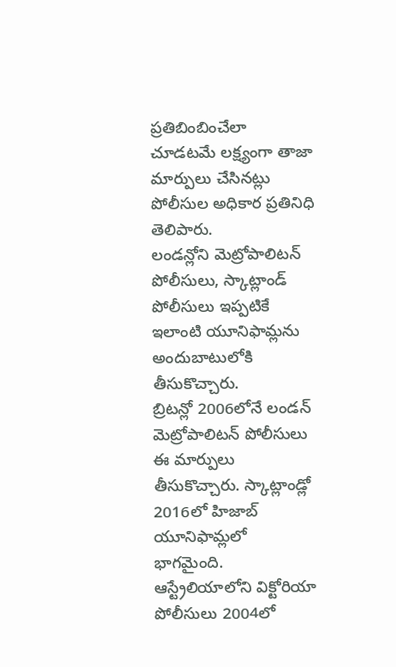ప్రతిబింబించేలా చూడటమే లక్ష్యంగా తాజా మార్పులు చేసినట్లు పోలీసుల అధికార ప్రతినిధి తెలిపారు.
లండన్లోని మెట్రోపాలిటన్ పోలీసులు, స్కాట్లాండ్ పోలీసులు ఇప్పటికే ఇలాంటి యూనిఫామ్లను అందుబాటులోకి తీసుకొచ్చారు.
బ్రిటన్లో 2006లోనే లండన్ మెట్రోపాలిటన్ పోలీసులు ఈ మార్పులు తీసుకొచ్చారు. స్కాట్లాండ్లో 2016లో హిజాబ్ యూనిఫామ్లలో భాగమైంది. ఆస్ట్రేలియాలోని విక్టోరియా పోలీసులు 2004లో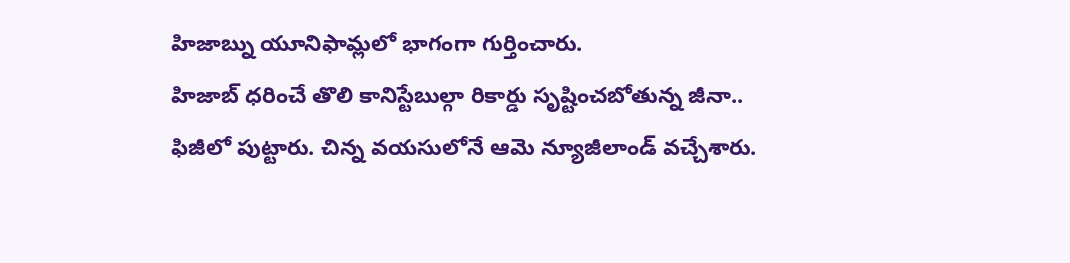హిజాబ్ను యూనిఫామ్లలో భాగంగా గుర్తించారు.
హిజాబ్ ధరించే తొలి కానిస్టేబుల్గా రికార్డు సృష్టించబోతున్న జీనా.. ఫిజీలో పుట్టారు. చిన్న వయసులోనే ఆమె న్యూజీలాండ్ వచ్చేశారు.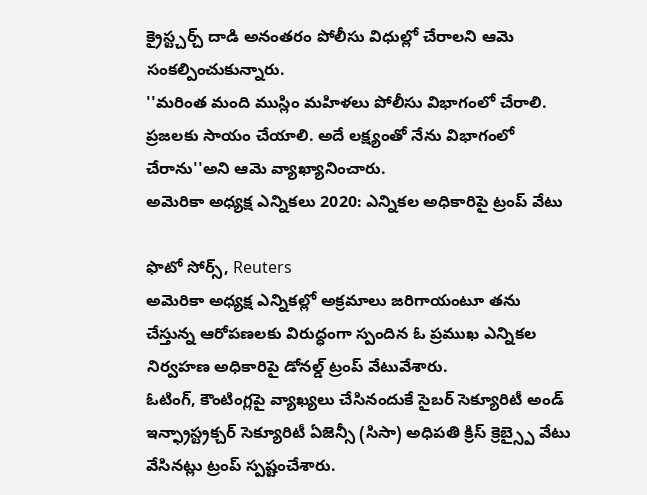క్రైస్ట్చర్చ్ దాడి అనంతరం పోలీసు విధుల్లో చేరాలని ఆమె సంకల్పించుకున్నారు.
''మరింత మంది ముస్లిం మహిళలు పోలీసు విభాగంలో చేరాలి. ప్రజలకు సాయం చేయాలి. అదే లక్ష్యంతో నేను విభాగంలో చేరాను''అని ఆమె వ్యాఖ్యానించారు.
అమెరికా అధ్యక్ష ఎన్నికలు 2020: ఎన్నికల అధికారిపై ట్రంప్ వేటు

ఫొటో సోర్స్, Reuters
అమెరికా అధ్యక్ష ఎన్నికల్లో అక్రమాలు జరిగాయంటూ తను చేస్తున్న ఆరోపణలకు విరుద్ధంగా స్పందిన ఓ ప్రముఖ ఎన్నికల నిర్వహణ అధికారిపై డోనల్డ్ ట్రంప్ వేటువేశారు.
ఓటింగ్, కౌంటింగ్లపై వ్యాఖ్యలు చేసినందుకే సైబర్ సెక్యూరిటీ అండ్ ఇన్ఫ్రాస్ట్రక్చర్ సెక్యూరిటీ ఏజెన్సీ (సిసా) అధిపతి క్రిస్ క్రెబ్స్పై వేటు వేసినట్లు ట్రంప్ స్పష్టంచేశారు.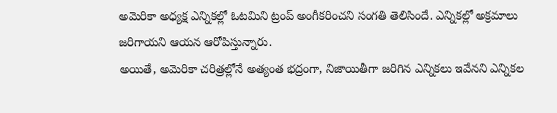అమెరికా అధ్యక్ష ఎన్నికల్లో ఓటమిని ట్రంప్ అంగీకరించని సంగతి తెలిసిందే. ఎన్నికల్లో అక్రమాలు జరిగాయని ఆయన ఆరోపిస్తున్నారు.
అయితే, అమెరికా చరిత్రల్లోనే అత్యంత భద్రంగా, నిజాయితీగా జరిగిన ఎన్నికలు ఇవేనని ఎన్నికల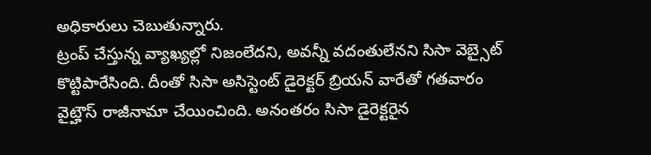అధికారులు చెబుతున్నారు.
ట్రంప్ చేస్తున్న వ్యాఖ్యల్లో నిజంలేదని, అవన్నీ వదంతులేనని సిసా వెబ్సైట్ కొట్టిపారేసింది. దీంతో సిసా అసిస్టెంట్ డైరెక్టర్ బ్రియన్ వారేతో గతవారం వైట్హౌస్ రాజీనామా చేయించింది. అనంతరం సిసా డైరెక్టరైన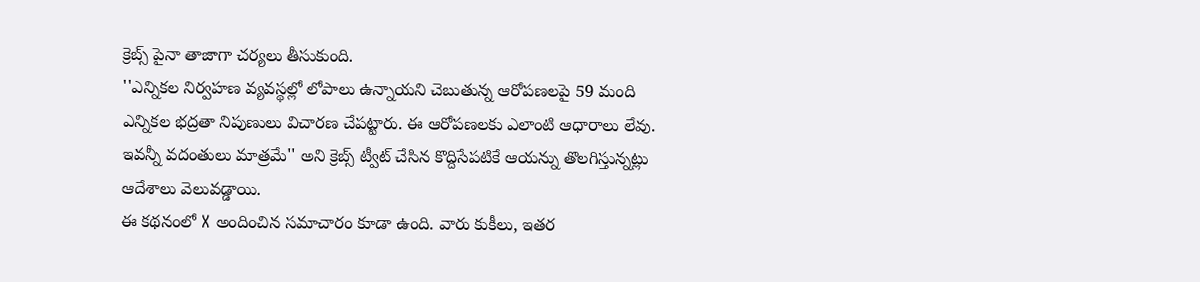క్రెబ్స్ పైనా తాజాగా చర్యలు తీసుకుంది.
''ఎన్నికల నిర్వహణ వ్యవస్థల్లో లోపాలు ఉన్నాయని చెబుతున్న ఆరోపణలపై 59 మంది ఎన్నికల భద్రతా నిపుణులు విచారణ చేపట్టారు. ఈ ఆరోపణలకు ఎలాంటి ఆధారాలు లేవు. ఇవన్నీ వదంతులు మాత్రమే'' అని క్రెబ్స్ ట్వీట్ చేసిన కొద్దిసేపటికే ఆయన్ను తొలగిస్తున్నట్లు ఆదేశాలు వెలువడ్డాయి.
ఈ కథనంలో X అందించిన సమాచారం కూడా ఉంది. వారు కుకీలు, ఇతర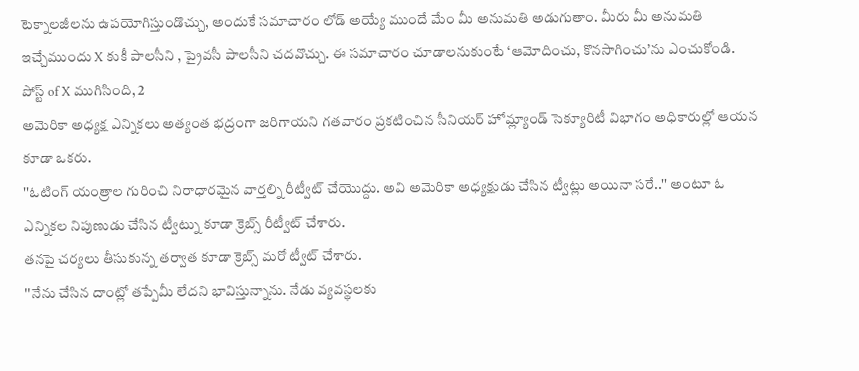టెక్నాలజీలను ఉపయోగిస్తుండొచ్చు, అందుకే సమాచారం లోడ్ అయ్యే ముందే మేం మీ అనుమతి అడుగుతాం. మీరు మీ అనుమతి ఇచ్చేముందు X కుకీ పాలసీని , ప్రైవసీ పాలసీని చదవొచ్చు. ఈ సమాచారం చూడాలనుకుంటే ‘ఆమోదించు, కొనసాగించు’ను ఎంచుకోండి.
పోస్ట్ of X ముగిసింది, 2
అమెరికా అధ్యక్ష ఎన్నికలు అత్యంత భద్రంగా జరిగాయని గతవారం ప్రకటించిన సీనియర్ హోమ్ల్యాండ్ సెక్యూరిటీ విభాగం అధికారుల్లో ఆయన కూడా ఒకరు.
''ఓటింగ్ యంత్రాల గురించి నిరాధారమైన వార్తల్ని రీట్వీట్ చేయొద్దు. అవి అమెరికా అధ్యక్షుడు చేసిన ట్వీట్లు అయినా సరే..'' అంటూ ఓ ఎన్నికల నిపుణుడు చేసిన ట్వీట్ను కూడా క్రెబ్స్ రీట్వీట్ చేశారు.
తనపై చర్యలు తీసుకున్న తర్వాత కూడా క్రెబ్స్ మరో ట్వీట్ చేశారు.
''నేను చేసిన దాంట్లో తప్పేమీ లేదని భావిస్తున్నాను. నేడు వ్యవస్థలకు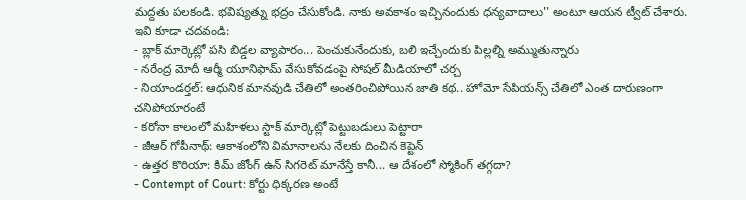మద్దతు పలకండి. భవిష్యత్ను భద్రం చేసుకోండి. నాకు అవకాశం ఇచ్చినందుకు ధన్యవాదాలు'' అంటూ ఆయన ట్వీట్ చేశారు.
ఇవి కూడా చదవండి:
- బ్లాక్ మార్కెట్లో పసి బిడ్డల వ్యాపారం... పెంచుకునేందుకు, బలి ఇచ్చేందుకు పిల్లల్ని అమ్ముతున్నారు
- నరేంద్ర మోదీ ఆర్మీ యూనిఫామ్ వేసుకోవడంపై సోషల్ మీడియాలో చర్చ
- నియాండర్తల్: ఆధునిక మానవుడి చేతిలో అంతరించిపోయిన జాతి కథ.. హోమో సేపియన్స్ చేతిలో ఎంత దారుణంగా చనిపోయారంటే
- కరోనా కాలంలో మహిళలు స్టాక్ మార్కెట్లో పెట్టుబడులు పెట్టారా
- జీఆర్ గోపీనాథ్: ఆకాశంలోని విమానాలను నేలకు దించిన కెప్టెన్
- ఉత్తర కొరియా: కిమ్ జోంగ్ ఉన్ సిగరెట్ మానేస్తే కానీ... ఆ దేశంలో స్మోకింగ్ తగ్గదా?
- Contempt of Court: కోర్టు ధిక్కరణ అంటే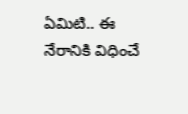ఏమిటి.. ఈ నేరానికి విధించే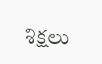శిక్షలు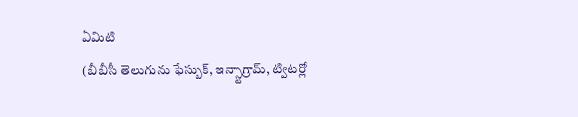ఏమిటి
(బీబీసీ తెలుగును ఫేస్బుక్, ఇన్స్టాగ్రామ్, ట్విటర్లో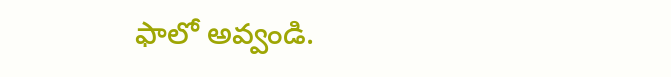ఫాలో అవ్వండి.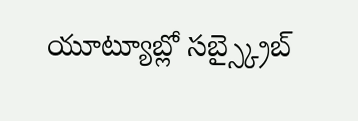యూట్యూబ్లో సబ్స్క్రైబ్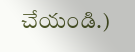చేయండి.)